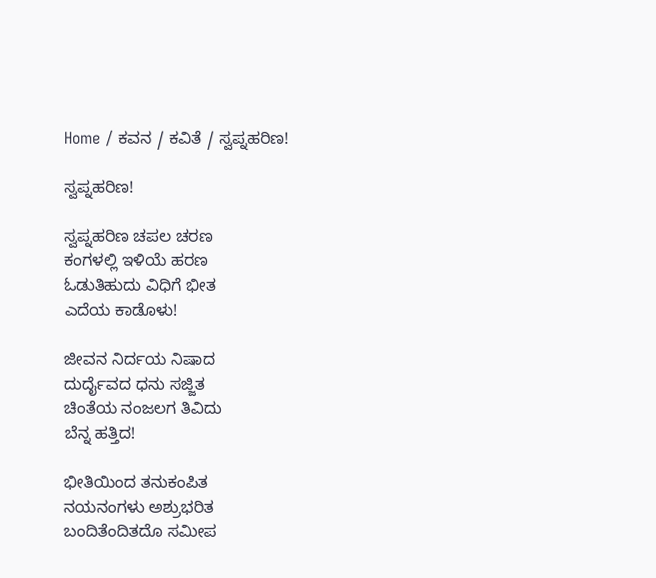Home / ಕವನ / ಕವಿತೆ / ಸ್ವಪ್ನಹರಿಣ!

ಸ್ವಪ್ನಹರಿಣ!

ಸ್ವಪ್ನಹರಿಣ ಚಪಲ ಚರಣ
ಕಂಗಳಲ್ಲಿ ಇಳಿಯೆ ಹರಣ
ಓಡುತಿಹುದು ವಿಧಿಗೆ ಭೀತ
ಎದೆಯ ಕಾಡೊಳು!

ಜೀವನ ನಿರ್ದಯ ನಿಷಾದ
ದುರ್ದೈವದ ಧನು ಸಜ್ಜಿತ
ಚಿಂತೆಯ ನಂಜಲಗ ತಿವಿದು
ಬೆನ್ನ ಹತ್ತಿದ!

ಭೀತಿಯಿಂದ ತನುಕಂಪಿತ
ನಯನಂಗಳು ಅಶ್ರುಭರಿತ
ಬಂದಿತೆಂದಿತದೊ ಸಮೀಪ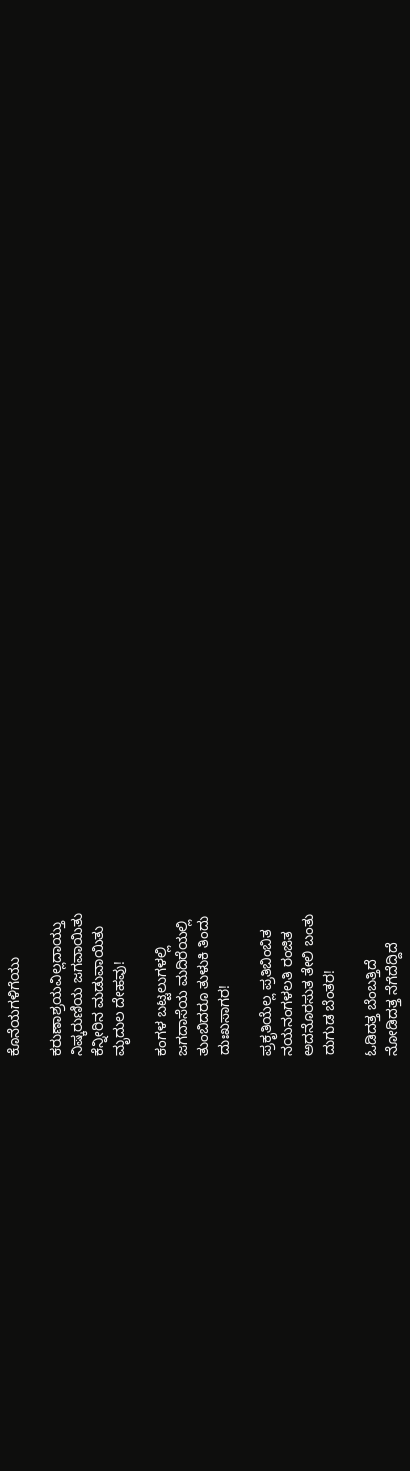ಕೊನೆಯಗಳಿಗೆಯು

ಕರುಣಾಶ್ರಯವಿಲ್ಲದಾಯ್ತು
ನಿಷ್ಕರುಣಿಯ ಜಗವಾಯಿತು
ಕೆನ್ನೀರಿನ ಮಡುವಾಯಿತು
ಮೃದುಲ ದೇಹವು!

ಕಂಗಳ ಬಟ್ಟಲುಗಳಲ್ಲಿ
ಜಗದಾಸೆಯ ಮದಿರೆಯಲ್ಲಿ
ತುಂಬಿದರೂ ತುಳುಕಿ ತಿಂದು
ದುಃಖಸಾಗರ!

ಪ್ರಕೃತಿಯೆಲ್ಲ ಪ್ರತಿಬಿಂಬಿತ
ನಯನಂಗಳಲತಿ ರಂಜಿತ
ಅದನೊರಸುತ ತೇಲಿ ಬಂತು
ದುಗುಡ ಬೆಂತರ!

ಓಡಿದತ್ತ ಬೆಂಬತ್ತಿದೆ
ನೋಡಿದತ್ತ ನೆಗೆದೆದ್ದಿದೆ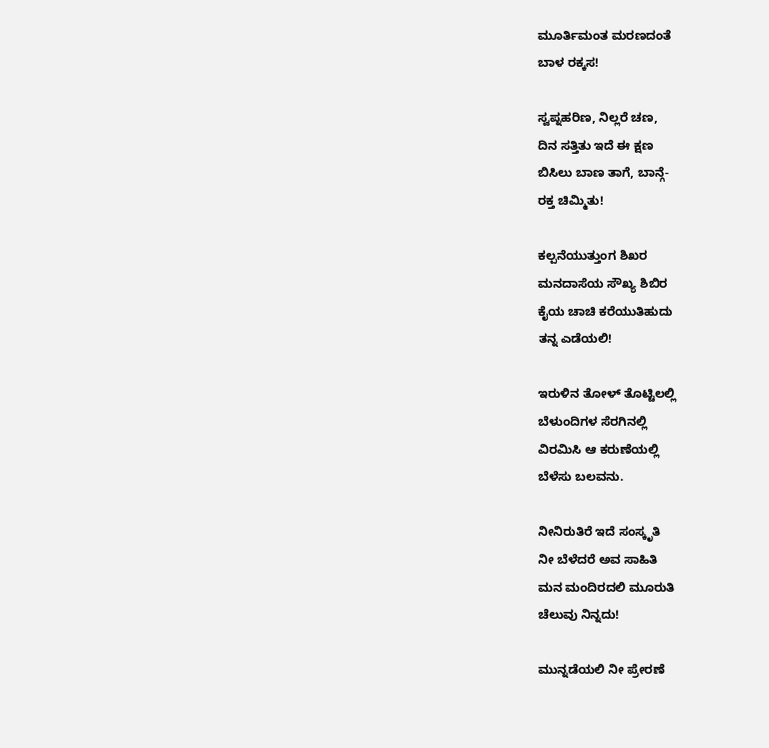ಮೂರ್ತಿಮಂತ ಮರಣದಂತೆ
ಬಾಳ ರಕ್ಕಸ!

ಸ್ವಪ್ನಹರಿಣ, ನಿಲ್ಲರೆ ಚಣ,
ದಿನ ಸತ್ತಿತು ಇದೆ ಈ ಕ್ಷಣ
ಬಿಸಿಲು ಬಾಣ ತಾಗೆ, ಬಾನ್ಗೆ-
ರಕ್ತ ಚಿಮ್ಮಿತು!

ಕಲ್ಪನೆಯುತ್ತುಂಗ ಶಿಖರ
ಮನದಾಸೆಯ ಸೌಖ್ಯ ಶಿಬಿರ
ಕೈಯ ಚಾಚಿ ಕರೆಯುತಿಹುದು
ತನ್ನ ಎಡೆಯಲಿ!

ಇರುಳಿನ ತೋಳ್‌ ತೊಟ್ಟಿಲಲ್ಲಿ
ಬೆಳುಂದಿಗಳ ಸೆರಗಿನಲ್ಲಿ
ವಿರಮಿಸಿ ಆ ಕರುಣೆಯಲ್ಲಿ
ಬೆಳೆಸು ಬಲವನು.

ನೀನಿರುತಿರೆ ಇದೆ ಸಂಸ್ಕೃತಿ
ನೀ ಬೆಳೆದರೆ ಅವ ಸಾಹಿತಿ
ಮನ ಮಂದಿರದಲಿ ಮೂರುತಿ
ಚೆಲುವು ನಿನ್ನದು!

ಮುನ್ನಡೆಯಲಿ ನೀ ಪ್ರೇರಣೆ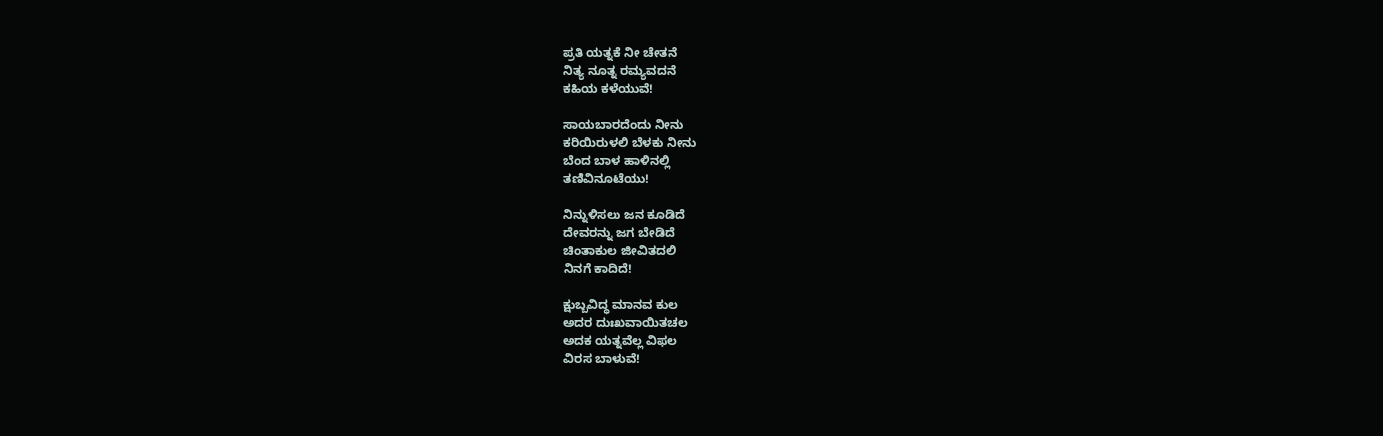ಪ್ರತಿ ಯತ್ನಕೆ ನೀ ಚೇತನೆ
ನಿತ್ಯ ನೂತ್ನ ರಮ್ಯವದನೆ
ಕಹಿಯ ಕಳೆಯುವೆ!

ಸಾಯಬಾರದೆಂದು ನೀನು
ಕರಿಯಿರುಳಲಿ ಬೆಳಕು ನೀನು
ಬೆಂದ ಬಾಳ ಹಾಳಿನಲ್ಲಿ
ತಣಿವಿನೂಟೆಯು!

ನಿನ್ನುಳಿಸಲು ಜನ ಕೂಡಿದೆ
ದೇವರನ್ನು ಜಗ ಬೇಡಿದೆ
ಚಿಂತಾಕುಲ ಜೀವಿತದಲಿ
ನಿನಗೆ ಕಾದಿದೆ!

ಕ್ಷುಬ್ಬವಿದ್ಧ ಮಾನವ ಕುಲ
ಅದರ ದುಃಖವಾಯಿತಚಲ
ಅದಕ ಯತ್ನವೆಲ್ಲ ವಿಫಲ
ವಿರಸ ಬಾಳುವೆ!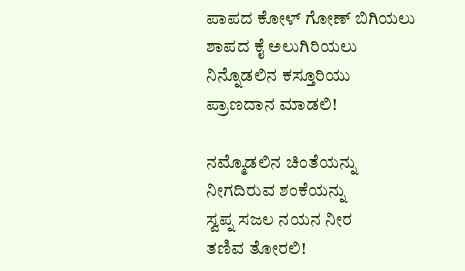ಪಾಪದ ಕೋಳ್‌ ಗೋಣ್‌ ಬಿಗಿಯಲು
ಶಾಪದ ಕೈ ಅಲುಗಿರಿಯಲು
ನಿನ್ನೊಡಲಿನ ಕಸ್ತೂರಿಯು
ಪ್ರಾಣದಾನ ಮಾಡಲಿ!

ನಮ್ಮೊಡಲಿನ ಚಿಂತೆಯನ್ನು
ನೀಗದಿರುವ ಶಂಕೆಯನ್ನು
ಸ್ವಪ್ನ ಸಜಲ ನಯನ ನೀರ
ತಣಿವ ತೋರಲಿ!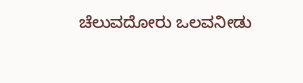ಚೆಲುವದೋರು ಒಲವನೀಡು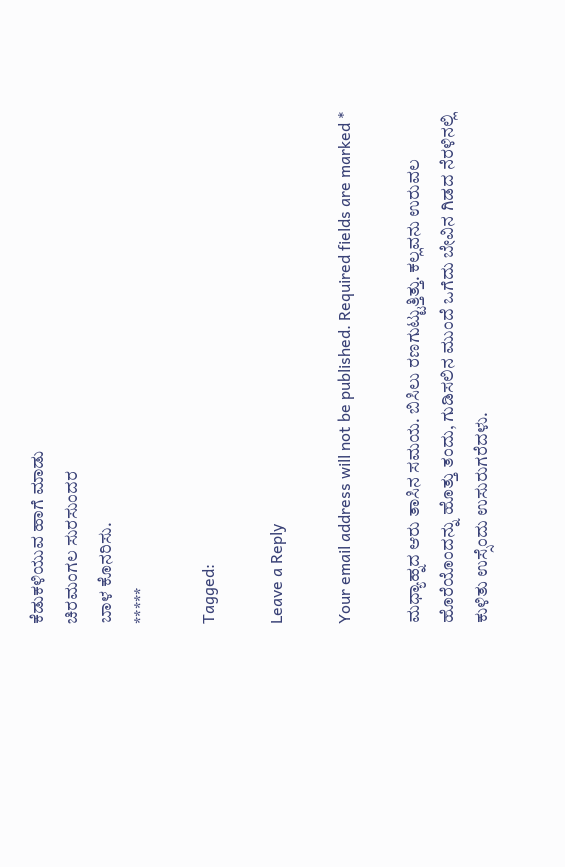ಕೆಡುಕಳಿಯುವ ಹಾಗೆ ಮಾಡು
ಚಿರಮಂಗಲ ಸುರಸುಂದರ
ಬಾಳ ಕೊನರಿಸು.
*****

Tagged:

Leave a Reply

Your email address will not be published. Required fields are marked *

ಮಧ್ಯಾಹ್ನದ ಆರು ತಾಸಿನ ಸಮಯ. ಬಿಸಿಲು ರಣಗುಟ್ಟುತ್ತಿತ್ತು. ಕಲ್ಲವನು ಉರುವಲ ಹೊರೆಯೊಂದನ್ನು ಹೊತ್ತು ತಂದು, ಗುಡಿಸಲಿನ ಮುಂದೆ ಒಗೆದು ಬೇವಿನ ಗಿಡದ ನೆರಳಿನಲ್ಲಿ ಕುಳಿತು ಉಸ್ಸೆಂದು ಉಸುರುಗರೆದಳು.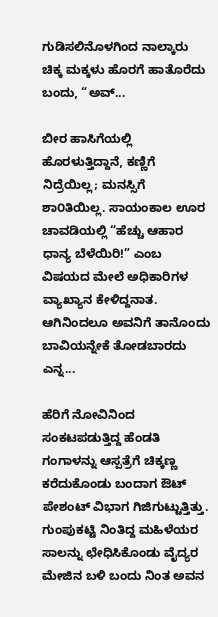ಗುಡಿಸಲಿನೊಳಗಿಂದ ನಾಲ್ಕಾರು ಚಿಕ್ಕ ಮಕ್ಕಳು ಹೊರಗೆ ಹಾತೊರೆದು ಬಂದು, “ಅವ್...

ಬೀರ ಹಾಸಿಗೆಯಲ್ಲಿ ಹೊರಳುತ್ತಿದ್ದಾನೆ, ಕಣ್ಣಿಗೆ ನಿದ್ರೆಯಿಲ್ಲ; ಮನಸ್ಸಿಗೆ ಶಾ೦ತಿಯಿಲ್ಲ. ಸಾಯಂಕಾಲ ಊರ ಚಾವಡಿಯಲ್ಲಿ “ಹೆಚ್ಚು ಆಹಾರ ಧಾನ್ಯ ಬೆಳೆಯಿರಿ!” ಎಂಬ ವಿಷಯದ ಮೇಲೆ ಅಧಿಕಾರಿಗಳ ವ್ಯಾಖ್ಯಾನ ಕೇಳಿದ್ದನಾತ. ಆಗಿನಿಂದಲೂ ಅವನಿಗೆ ತಾನೊಂದು ಬಾವಿಯನ್ನೇಕೆ ತೋಡಬಾರದು ಎನ್ನ...

ಹೆರಿಗೆ ನೋವಿನಿಂದ ಸಂಕಟಪಡುತ್ತಿದ್ದ ಹೆಂಡತಿ ಗಂಗಾಳನ್ನು ಆಸ್ಪತ್ರೆಗೆ ಚಿಕ್ಕಣ್ಣ ಕರೆದುಕೊಂಡು ಬಂದಾಗ ಔಟ್ ಪೇಶಂಟ್ ವಿಭಾಗ ಗಿಜಿಗುಟ್ಟುತ್ತಿತ್ತು. ಗುಂಪುಕಟ್ಟಿ ನಿಂತಿದ್ದ ಮಹಿಳೆಯರ ಸಾಲನ್ನು ಛೇಧಿಸಿಕೊಂಡು ವೈದ್ಯರ ಮೇಜಿನ ಬಳಿ ಬಂದು ನಿಂತ ಅವನ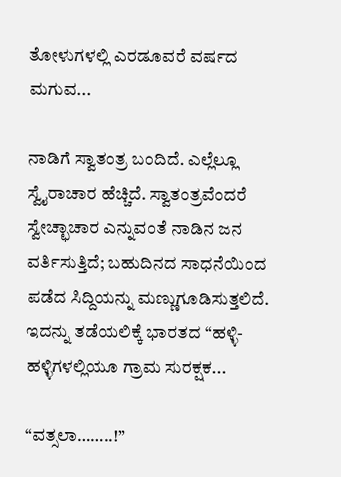ತೋಳುಗಳಲ್ಲಿ ಎರಡೂವರೆ ವರ್ಷದ ಮಗುವ...

ನಾಡಿಗೆ ಸ್ವಾತಂತ್ರ ಬಂದಿದೆ. ಎಲ್ಲೆಲ್ಲೂ ಸ್ವೈರಾಚಾರ ಹೆಚ್ಚಿದೆ. ಸ್ವಾತಂತ್ರವೆಂದರೆ ಸ್ವೇಚ್ಛಾಚಾರ ಎನ್ನುವಂತೆ ನಾಡಿನ ಜನ ವರ್ತಿಸುತ್ತಿದೆ; ಬಹುದಿನದ ಸಾಧನೆಯಿಂದ ಪಡೆದ ಸಿದ್ದಿಯನ್ನು ಮಣ್ಣುಗೂಡಿಸುತ್ತಲಿದೆ. ಇದನ್ನು ತಡೆಯಲಿಕ್ಕೆ ಭಾರತದ “ಹಳ್ಳಿ-ಹಳ್ಳಿಗಳಲ್ಲಿಯೂ ಗ್ರಾಮ ಸುರಕ್ಷಕ...

“ವತ್ಸಲಾ……..!”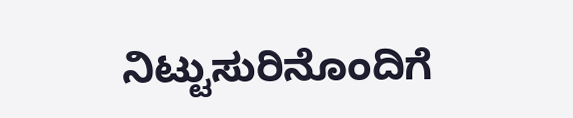ನಿಟ್ಟುಸುರಿನೊಂದಿಗೆ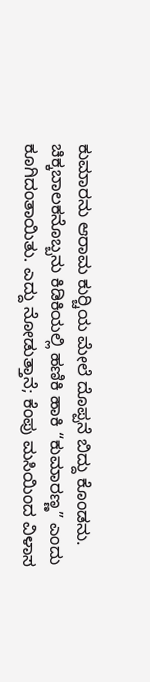ಕುಮಾರನು ಆರಾಮ ಕುರ್‍ಚಿಯ ಮೇಲೆ ದೊಪ್ಪನೆ ಬಿದ್ದು ಕೊಂಡನು. ಚಿಕ್ಕಬಾಲಕನೊಬ್ಬನು ಕಿಡಿಕಿಯಲ್ಲಿ ಹಣಿಕಿ ಹಾಕಿ “ಕುಮಾರಣ್ಣ” ಎಂದು ಕೂಗಿದಂತಾಯಿತು. ಎದ್ದು ನೋಡುತ್ತಾನೆ; ಕೆಂಪು ಮಸಿಯಿಂದ ವಿಳಾಸ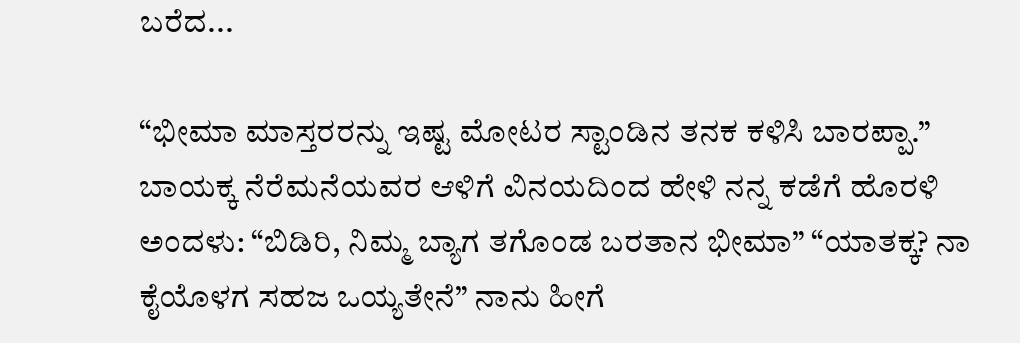ಬರೆದ...

“ಭೀಮಾ ಮಾಸ್ತರರನ್ನು ಇಷ್ಟ ಮೋಟರ ಸ್ಟಾಂಡಿನ ತನಕ ಕಳಿಸಿ ಬಾರಪ್ಪಾ.” ಬಾಯಕ್ಕ ನೆರೆಮನೆಯವರ ಆಳಿಗೆ ವಿನಯದಿಂದ ಹೇಳಿ ನನ್ನ ಕಡೆಗೆ ಹೊರಳಿ ಅಂದಳು: “ಬಿಡಿರಿ, ನಿಮ್ಮ ಬ್ಯಾಗ ತಗೊಂಡ ಬರತಾನ ಭೀಮಾ” “ಯಾತಕ್ಕ? ನಾ ಕೈಯೊಳಗ ಸಹಜ ಒಯ್ಯತೇನೆ” ನಾನು ಹೀಗೆ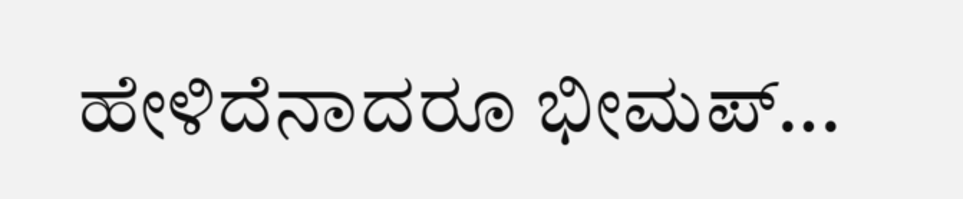ಹೇಳಿದೆನಾದರೂ ಭೀಮಪ್...